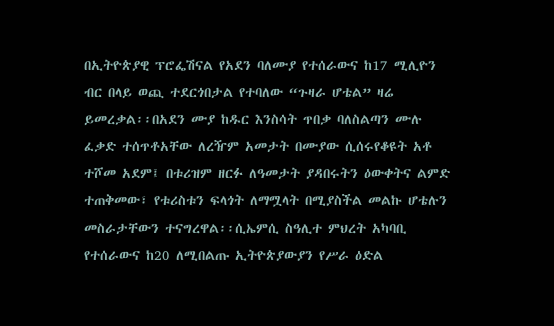በኢትዮጵያዊ ፕሮፌሽናል የአደን ባለሙያ የተሰራውና ከ17 ሚሊዮን ብር በላይ ወጪ ተደርጎበታል የተባለው “ጉዛራ ሆቴል” ዛሬ ይመረቃል፡፡በአደን ሙያ ከዱር እንስሳት ጥበቃ ባለስልጣን ሙሉ ፈቃድ ተሰጥቶአቸው ለረዥም አመታት በሙያው ሲሰሩየቆዩት አቶ ተሾመ አደም፤ በቱሪዝም ዘርፉ ለዓመታት ያዳበሩትን ዕውቀትና ልምድ ተጠቅመው፣ የቱሪስቱን ፍላጎት ለማሟላት በሚያስችል መልኩ ሆቴሉን መስራታቸውን ተናግረዋል፡፡ሲኤምሲ ስዓሊተ ምህረት አካባቢ የተሰራውና ከ20 ለሚበልጡ ኢትዮጵያውያን የሥራ ዕድል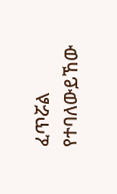ፈጥሯል የተባለውይኸው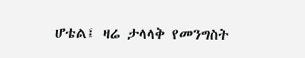ሆቴል፤ ዛሬ ታላላቅ የመንግስት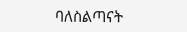ባለስልጣናት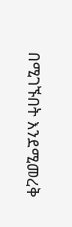በሚገኙበት እንደሚመረቅ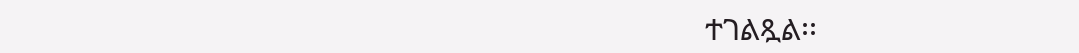ተገልጿል፡፡